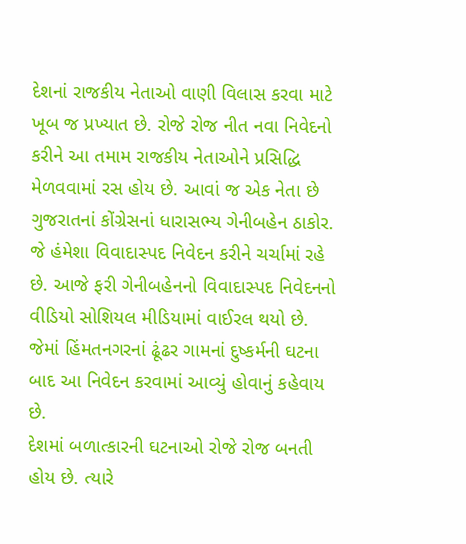દેશનાં રાજકીય નેતાઓ વાણી વિલાસ કરવા માટે ખૂબ જ પ્રખ્યાત છે. રોજે રોજ નીત નવા નિવેદનો કરીને આ તમામ રાજકીય નેતાઓને પ્રસિદ્ધિ મેળવવામાં રસ હોય છે. આવાં જ એક નેતા છે ગુજરાતનાં કોંગ્રેસનાં ધારાસભ્ય ગેનીબહેન ઠાકોર. જે હંમેશા વિવાદાસ્પદ નિવેદન કરીને ચર્ચામાં રહે છે. આજે ફરી ગેનીબહેનનો વિવાદાસ્પદ નિવેદનનો વીડિયો સોશિયલ મીડિયામાં વાઈરલ થયો છે. જેમાં હિંમતનગરનાં ઢૂંઢર ગામનાં દુષ્કર્મની ઘટના બાદ આ નિવેદન કરવામાં આવ્યું હોવાનું કહેવાય છે.
દેશમાં બળાત્કારની ઘટનાઓ રોજે રોજ બનતી હોય છે. ત્યારે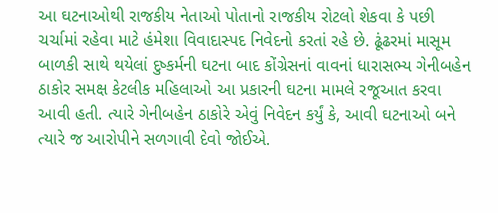આ ઘટનાઓથી રાજકીય નેતાઓ પોતાનો રાજકીય રોટલો શેકવા કે પછી ચર્ચામાં રહેવા માટે હંમેશા વિવાદાસ્પદ નિવેદનો કરતાં રહે છે. ઢૂંઢરમાં માસૂમ બાળકી સાથે થયેલાં દુષ્કર્મની ઘટના બાદ કોંગ્રેસનાં વાવનાં ધારાસભ્ય ગેનીબહેન ઠાકોર સમક્ષ કેટલીક મહિલાઓ આ પ્રકારની ઘટના મામલે રજૂઆત કરવા આવી હતી. ત્યારે ગેનીબહેન ઠાકોરે એવું નિવેદન કર્યું કે, આવી ઘટનાઓ બને ત્યારે જ આરોપીને સળગાવી દેવો જોઈએ.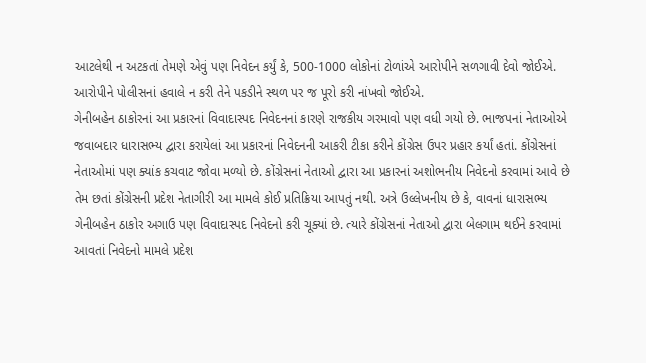આટલેથી ન અટકતાં તેમણે એવું પણ નિવેદન કર્યું કે, 500-1000 લોકોનાં ટોળાંએ આરોપીને સળગાવી દેવો જોઈએ. આરોપીને પોલીસનાં હવાલે ન કરી તેને પકડીને સ્થળ પર જ પૂરો કરી નાંખવો જોઈએ.
ગેનીબહેન ઠાકોરનાં આ પ્રકારનાં વિવાદાસ્પદ નિવેદનનાં કારણે રાજકીય ગરમાવો પણ વધી ગયો છે. ભાજપનાં નેતાઓએ જવાબદાર ધારાસભ્ય દ્વારા કરાયેલાં આ પ્રકારનાં નિવેદનની આકરી ટીકા કરીને કોંગ્રેસ ઉપર પ્રહાર કર્યાં હતાં. કોંગ્રેસનાં નેતાઓમાં પણ ક્યાંક કચવાટ જોવા મળ્યો છે. કોંગ્રેસનાં નેતાઓ દ્વારા આ પ્રકારનાં અશોભનીય નિવેદનો કરવામાં આવે છે તેમ છતાં કોંગ્રેસની પ્રદેશ નેતાગીરી આ મામલે કોઈ પ્રતિક્રિયા આપતું નથી. અત્રે ઉલ્લેખનીય છે કે, વાવનાં ધારાસભ્ય ગેનીબહેન ઠાકોર અગાઉ પણ વિવાદાસ્પદ નિવેદનો કરી ચૂક્યાં છે. ત્યારે કોંગ્રેસનાં નેતાઓ દ્વારા બેલગામ થઈને કરવામાં આવતાં નિવેદનો મામલે પ્રદેશ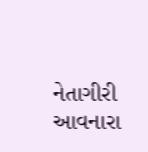નેતાગીરી આવનારા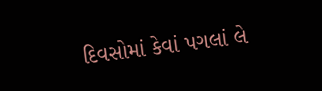દિવસોમાં કેવાં પગલાં લે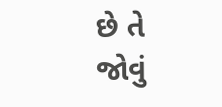છે તે જોવું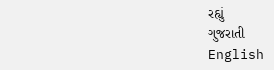રહ્યું
ગુજરાતી
English